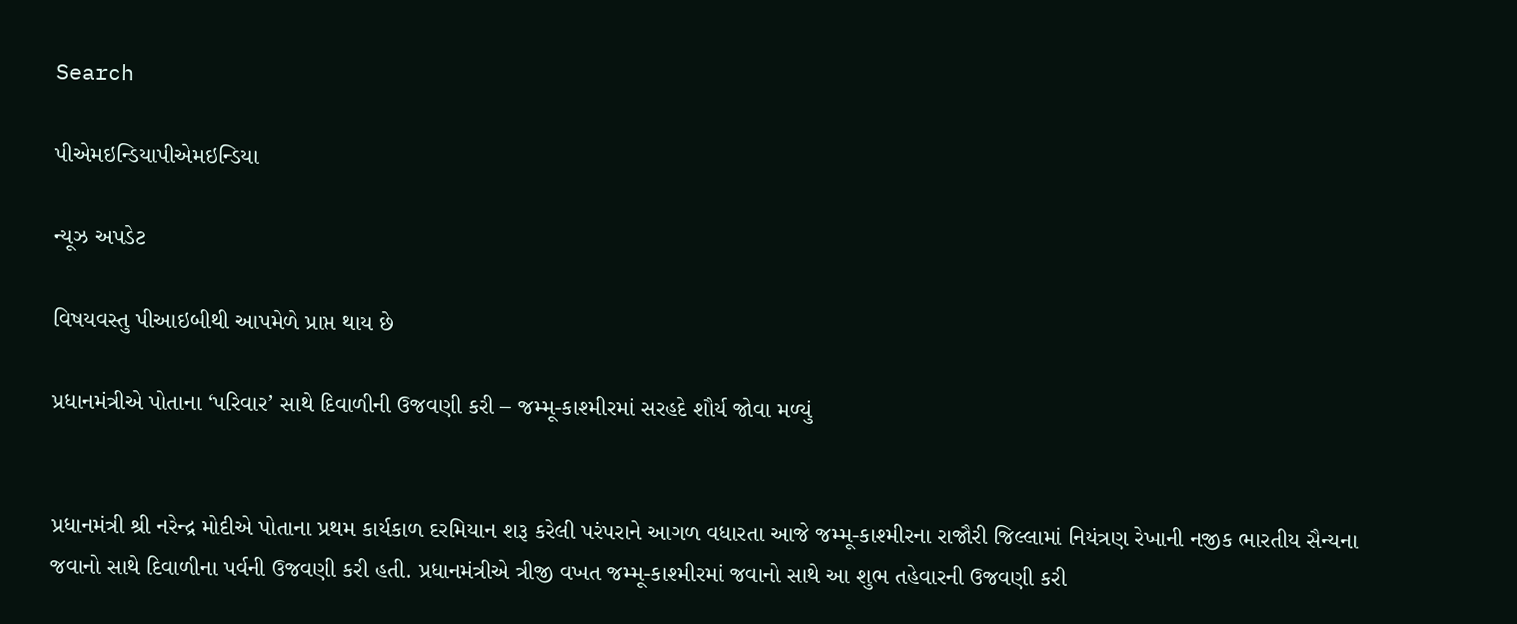Search

પીએમઇન્ડિયાપીએમઇન્ડિયા

ન્યૂઝ અપડેટ

વિષયવસ્તુ પીઆઇબીથી આપમેળે પ્રાપ્ત થાય છે

પ્રધાનમંત્રીએ પોતાના ‘પરિવાર’ સાથે દિવાળીની ઉજવણી કરી – જમ્મૂ-કાશ્મીરમાં સરહદે શૌર્ય જોવા મળ્યું


પ્રધાનમંત્રી શ્રી નરેન્દ્ર મોદીએ પોતાના પ્રથમ કાર્યકાળ દરમિયાન શરૂ કરેલી પરંપરાને આગળ વધારતા આજે જમ્મૂ-કાશ્મીરના રાજૌરી જિલ્લામાં નિયંત્રણ રેખાની નજીક ભારતીય સૈન્યના જવાનો સાથે દિવાળીના પર્વની ઉજવણી કરી હતી. પ્રધાનમંત્રીએ ત્રીજી વખત જમ્મૂ-કાશ્મીરમાં જવાનો સાથે આ શુભ તહેવારની ઉજવણી કરી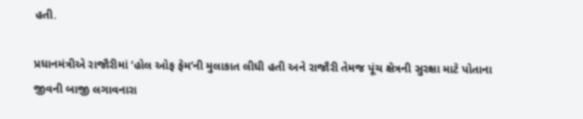હતી.

પ્રધાનમંત્રીએ રાજૌરીમાં ‘હોલ ઓફ ફેમ’ની મુલાકાત લીધી હતી અને રાજૌરી તેમજ પૂંચ ક્ષેત્રની સુરક્ષા માટે પોતાના જીવની બાજી લગાવનારા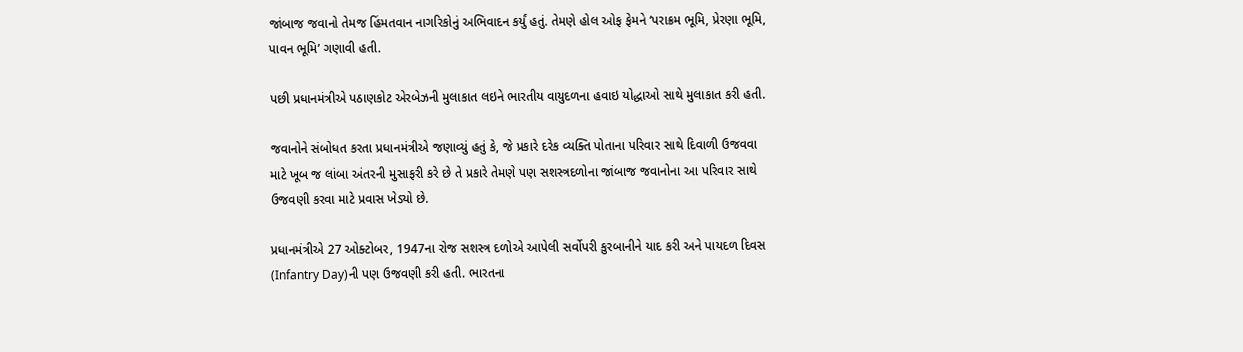જાંબાજ જવાનો તેમજ હિંમતવાન નાગરિકોનું અભિવાદન કર્યું હતું. તેમણે હોલ ઓફ ફેમને ‘પરાક્રમ ભૂમિ, પ્રેરણા ભૂમિ, પાવન ભૂમિ’ ગણાવી હતી.

પછી પ્રધાનમંત્રીએ પઠાણકોટ એરબેઝની મુલાકાત લઇને ભારતીય વાયુદળના હવાઇ યોદ્ધાઓ સાથે મુલાકાત કરી હતી.

જવાનોને સંબોધત કરતા પ્રધાનમંત્રીએ જણાવ્યું હતું કે, જે પ્રકારે દરેક વ્યક્તિ પોતાના પરિવાર સાથે દિવાળી ઉજવવા માટે ખૂબ જ લાંબા અંતરની મુસાફરી કરે છે તે પ્રકારે તેમણે પણ સશસ્ત્રદળોના જાંબાજ જવાનોના આ પરિવાર સાથે ઉજવણી કરવા માટે પ્રવાસ ખેડ્યો છે.

પ્રધાનમંત્રીએ 27 ઓક્ટોબર, 1947ના રોજ સશસ્ત્ર દળોએ આપેલી સર્વોપરી કુરબાનીને યાદ કરી અને પાયદળ દિવસ (Infantry Day)ની પણ ઉજવણી કરી હતી. ભારતના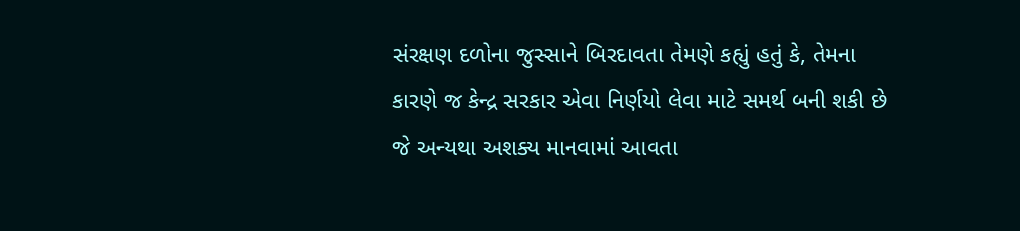સંરક્ષણ દળોના જુસ્સાને બિરદાવતા તેમણે કહ્યું હતું કે, તેમના કારણે જ કેન્દ્ર સરકાર એવા નિર્ણયો લેવા માટે સમર્થ બની શકી છે જે અન્યથા અશક્ય માનવામાં આવતા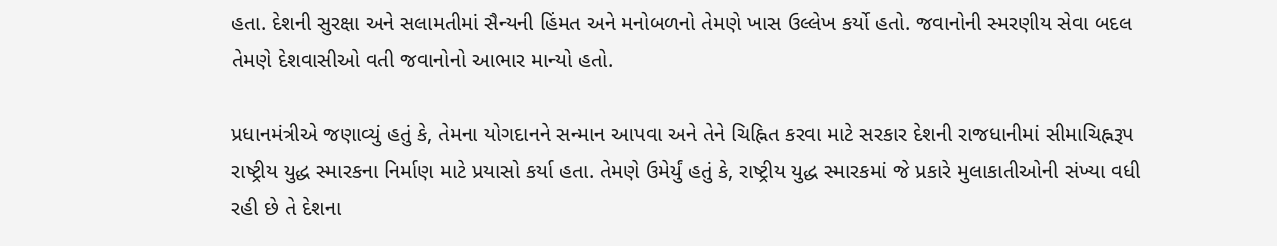હતા. દેશની સુરક્ષા અને સલામતીમાં સૈન્યની હિંમત અને મનોબળનો તેમણે ખાસ ઉલ્લેખ કર્યો હતો. જવાનોની સ્મરણીય સેવા બદલ તેમણે દેશવાસીઓ વતી જવાનોનો આભાર માન્યો હતો.

પ્રધાનમંત્રીએ જણાવ્યું હતું કે, તેમના યોગદાનને સન્માન આપવા અને તેને ચિહ્નિત કરવા માટે સરકાર દેશની રાજધાનીમાં સીમાચિહ્નરૂપ રાષ્ટ્રીય યુદ્ધ સ્મારકના નિર્માણ માટે પ્રયાસો કર્યા હતા. તેમણે ઉમેર્યું હતું કે, રાષ્ટ્રીય યુદ્ધ સ્મારકમાં જે પ્રકારે મુલાકાતીઓની સંખ્યા વધી રહી છે તે દેશના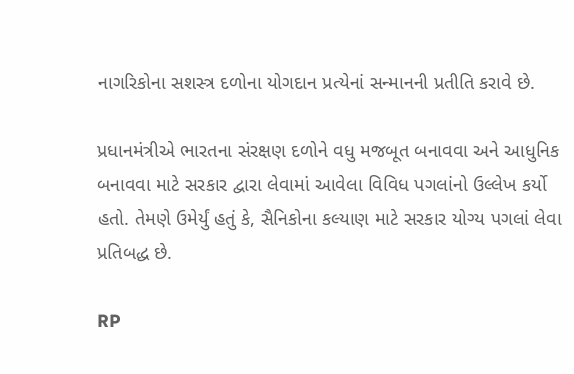નાગરિકોના સશસ્ત્ર દળોના યોગદાન પ્રત્યેનાં સન્માનની પ્રતીતિ કરાવે છે.

પ્રધાનમંત્રીએ ભારતના સંરક્ષણ દળોને વધુ મજબૂત બનાવવા અને આધુનિક બનાવવા માટે સરકાર દ્વારા લેવામાં આવેલા વિવિધ પગલાંનો ઉલ્લેખ કર્યો હતો. તેમણે ઉમેર્યું હતું કે, સૈનિકોના કલ્યાણ માટે સરકાર યોગ્ય પગલાં લેવા પ્રતિબદ્ધ છે.

RP